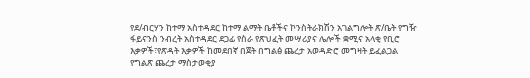የደ/ብርሃን ከተማ አስተዳደር ከተማ ልማት ቤቶችና ኮንስትራክሽን አገልግሎት ጽ/ቤት የግዥ ፋይናንስ ንብረት አስተዳደር ደጋፊ የስራ የጽህፈት መሣሪያና ሌሎች ቋሚና አላቂ የቢሮ እቃዎች፣የጽዳት እቃዎች ከመደበኛ በጀት በግልፅ ጨረታ አወዳድሮ መግዛት ይፈልጋል
የግልጽ ጨረታ ማስታወቂያ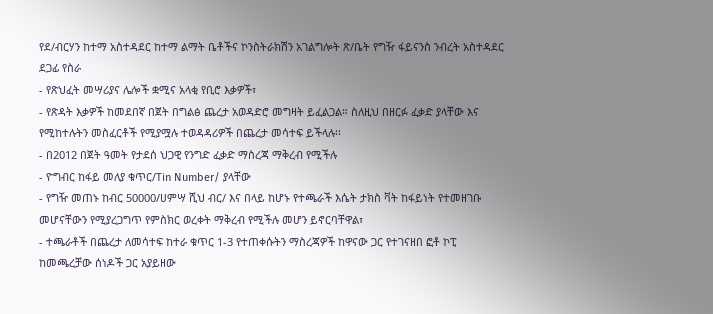የደ/ብርሃን ከተማ አስተዳደር ከተማ ልማት ቤቶችና ኮንስትራክሽን አገልግሎት ጽ/ቤት የግዥ ፋይናንስ ንብረት አስተዳደር ደጋፊ የስራ
- የጽህፈት መሣሪያና ሌሎች ቋሚና አላቂ የቢሮ እቃዎች፣
- የጽዳት እቃዎች ከመደበኛ በጀት በግልፅ ጨረታ አወዳድሮ መግዛት ይፈልጋል። ስለዚህ በዘርፉ ፈቃድ ያላቸው እና የሚከተሉትን መስፈርቶች የሚያሟሉ ተወዳዳሪዎች በጨረታ መሳተፍ ይችላሉ፡፡
- በ2012 በጀት ዓመት የታደሰ ህጋዊ የንግድ ፈቃድ ማስረጃ ማቅረብ የሚችሉ
- ዮግብር ከፋይ መለያ ቁጥር/Tin Number/ ያላቸው
- የግዥ መጠኑ ከብር 50000/ሀምሣ ሺህ ብር/ እና በላይ ከሆኑ የተጫራች እሴት ታክስ ቫት ከፋይነት የተመዘገቡ መሆናቸውን የሚያረጋግጥ የምስክር ወረቀት ማቅረብ የሚችሉ መሆን ይኖርባቸዋል፣
- ተጫራቶች በጨረታ ለመሳተፍ ከተራ ቁጥር 1-3 የተጠቀሱትን ማስረጃዎች ከዋናው ጋር የተገናዘበ ፎቶ ኮፒ ከመጫረቻው ሰነዶች ጋር አያይዘው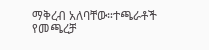ማቅረብ አለባቸው።ተጫራቶች የመጫረቻ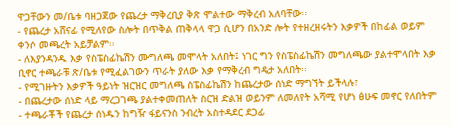ዋጋቸውን መ/ቤቱ ባዘጋጀው የጨረታ ማቅረቢያ ቅጽ ሞልተው ማቅረብ አለባቸው፡፡
- የጨረታ አሸናፊ የሚለየው ስሎት በጥቅል ጠቅላላ ዋጋ ሲሆን በአንድ ሎት የተዘረዘሩትን እቃዎች በከፊል ወይም ቀንሶ መጫረት አይቻልም፡፡
- ለእያንዳንዱ እቃ የስፔስፊኬሽን ሙግለጫ መሞላት አለበት፤ ነገር ግን የስፔስፊኬሽን መግለጫው ያልተሞላበት እቃ ቢኖር ተጫራቹ ጽ/ቤቱ የሚፈልገውን ጥራት ያለው እቃ የማቅረብ ግዴታ አለበት፡፡
- የሚገዙትን እቃዎች ዓይነት ዝርዝር መግለጫ ስፔስፊኬሽን ከጨረታው ሰነድ ማግኘት ይችላሉ፣
- በጨረታው ሰነድ ላይ ማረጋገጫ ያልተቀመጠለት ስርዝ ድልዝ ወይንም ለመለየት አሻሚ የሆነ ፅሁፍ መኖር የለበትም
- ተጫራቾች የጨረታ ሰነዱን ከግዥ ፋይናንስ ንብረት አስተዳደር ደጋፊ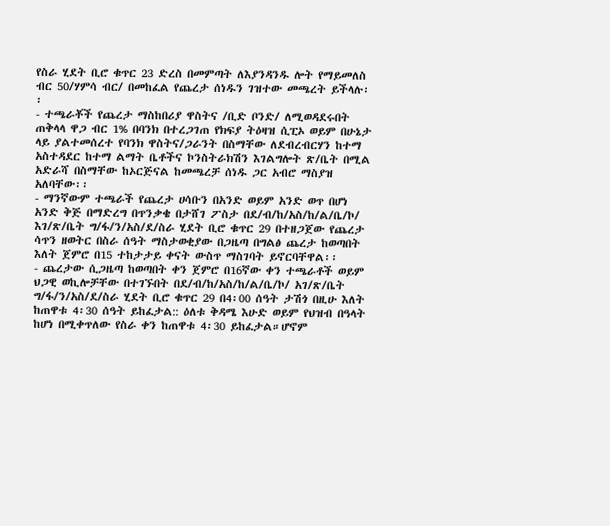የስራ ሂደት ቢሮ ቁጥር 23 ድረስ በመምጣት ለእያንዳንዱ ሎት የማይመለስ ብር 50/ሃምሳ ብር/ በመከፈል የጨረታ ሰነዱን ገዝተው መጫረት ይችላሉ፡፡
- ተጫራቾች የጨረታ ማስከበሪያ ዋስትና /ቢድ ቦንድ/ ለሚወዳደሩበት ጠቅላላ ዋጋ ብር 1% በባንክ በተረጋገጠ የክፍያ ትዕዛዝ ሲፒኦ ወይም በሁኔታ ላይ ያልተመሰረተ የባንክ ዋስትና/ጋራንት በስማቸው ለደብረብርሃን ከተማ አስተዳደር ከተማ ልማት ቤቶችና ኮንስትራክሽን እገልግሎት ጽ/ቤት በሚል አድራሻ በስማቸው ከኦርጅናል ከመጫረቻ ሰነዱ ጋር አብሮ ማስያዝ አለባቸው፡፡
- ማንኛውም ተጫራች የጨረታ ሀሳቡን በአንድ ወይም አንድ ወጥ በሆነ አንድ ቅጅ በማድረግ በጥንቃቄ በታሸገ ፖስታ በደ/ብ/ከ/አስ/ከ/ል/ቤ/ኮ/ እገ/ጽ/ቤት ግ/ፋ/ን/አስ/ደ/ስራ ሂደት ቢሮ ቁጥር 29 በተዘጋጀው የጨረታ ሳጥን ዘወትር በስራ ሰዓት ማስታወቂያው በጋዜጣ በግልፅ ጨረታ ከወጣበት እለት ጀምሮ በ15 ተከታታይ ቀናት ውስጥ ማስገባት ይኖርባቸዋል፡፡
- ጨረታው ሲጋዜጣ ከወጣበት ቀን ጀምሮ በ16ኛው ቀን ተጫራቶች ወይም ህጋዊ ወኪሎቻቸው በተገኙበት በደ/ብ/ከ/አስ/ከ/ል/ቤ/ኮ/ አገ/ጽ/ቤት ግ/ፋ/ን/አስ/ደ/ስራ ሂደት ቢሮ ቁጥር 29 በ4፡00 ሰዓት ታሽጎ በዚሁ እለት ከጠዋቱ 4፡30 ሰዓት ይከፈታል:: ዕለቱ ቅዳሜ እሁድ ወይም የህዝብ በዓላት ከሆነ በሚቀጥለው የስራ ቀን ከጠዋቱ 4፡30 ይከፈታል።ሆኖም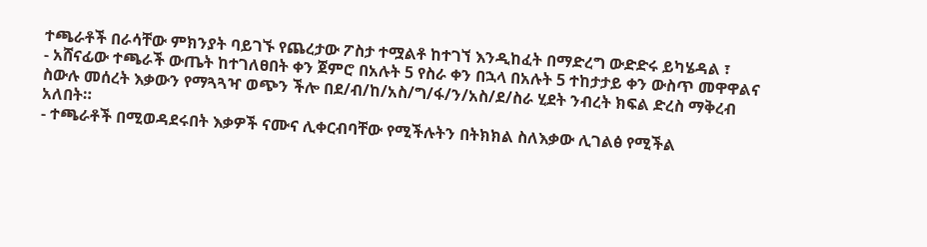ተጫራቶች በራሳቸው ምክንያት ባይገኙ የጨረታው ፖስታ ተሟልቶ ከተገኘ እንዲከፈት በማድረግ ውድድሩ ይካሄዳል ፣
- አሸናፊው ተጫራች ውጤት ከተገለፀበት ቀን ጀምሮ በአሉት 5 የስራ ቀን በኋላ በአሉት 5 ተከታታይ ቀን ውስጥ መዋዋልና ስውሉ መሰረት እቃውን የማጓጓዣ ወጭን ችሎ በደ/ብ/ከ/አስ/ግ/ፋ/ን/አስ/ደ/ስራ ሂደት ንብረት ክፍል ድረስ ማቅረብ አለበት።
- ተጫራቶች በሚወዳደሩበት እቃዎች ናሙና ሊቀርብባቸው የሚችሉትን በትክክል ስለእቃው ሊገልፅ የሚችል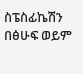ስፔስፊኬሽን በፅሁፍ ወይም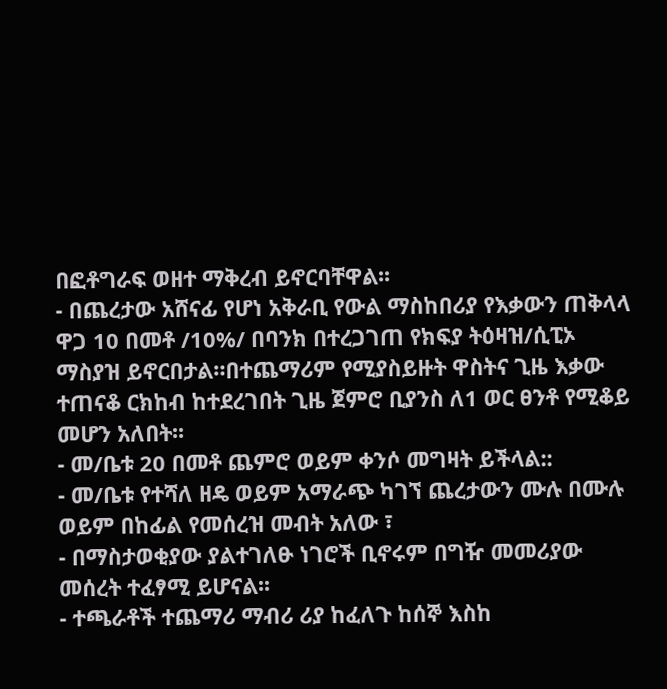በፎቶግራፍ ወዘተ ማቅረብ ይኖርባቸዋል፡፡
- በጨረታው አሸናፊ የሆነ አቅራቢ የውል ማስከበሪያ የእቃውን ጠቅላላ ዋጋ 10 በመቶ /10%/ በባንክ በተረጋገጠ የክፍያ ትዕዛዝ/ሲፒኦ ማስያዝ ይኖርበታል።በተጨማሪም የሚያስይዙት ዋስትና ጊዜ እቃው ተጠናቆ ርክከብ ከተደረገበት ጊዜ ጀምሮ ቢያንስ ለ1 ወር ፀንቶ የሚቆይ መሆን አለበት፡፡
- መ/ቤቱ 20 በመቶ ጨምሮ ወይም ቀንሶ መግዛት ይችላል::
- መ/ቤቱ የተሻለ ዘዴ ወይም አማራጭ ካገኘ ጨረታውን ሙሉ በሙሉ ወይም በከፊል የመሰረዝ መብት አለው ፣
- በማስታወቂያው ያልተገለፁ ነገሮች ቢኖሩም በግዥ መመሪያው መሰረት ተፈፃሚ ይሆናል፡፡
- ተጫራቶች ተጨማሪ ማብሪ ሪያ ከፈለጉ ከሰኞ እስከ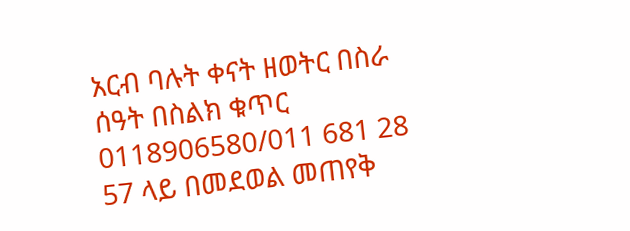አርብ ባሉት ቀናት ዘወትር በስራ ሰዓት በስልክ ቁጥር 0118906580/011 681 28 57 ላይ በመደወል መጠየቅ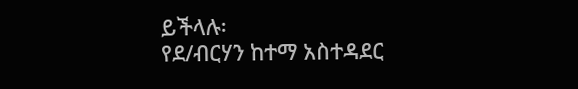ይችላሉ፡
የደ/ብርሃን ከተማ አስተዳደር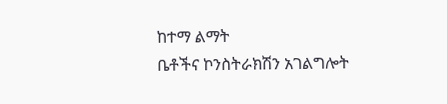ከተማ ልማት
ቤቶችና ኮንስትራክሽን አገልግሎት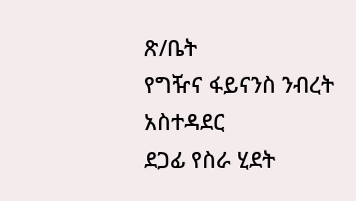ጽ/ቤት
የግዥና ፋይናንስ ንብረት አስተዳደር
ደጋፊ የስራ ሂደት